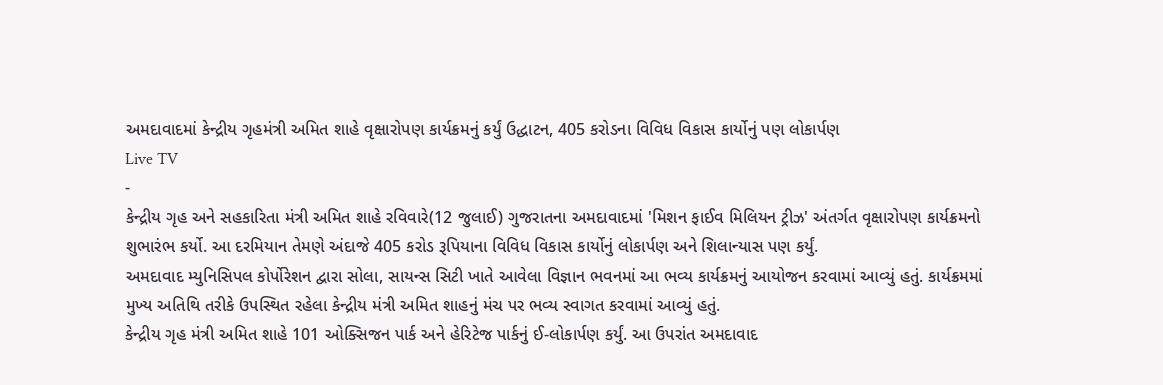અમદાવાદમાં કેન્દ્રીય ગૃહમંત્રી અમિત શાહે વૃક્ષારોપણ કાર્યક્રમનું કર્યું ઉદ્ધાટન, 405 કરોડના વિવિધ વિકાસ કાર્યોનું પણ લોકાર્પણ
Live TV
-
કેન્દ્રીય ગૃહ અને સહકારિતા મંત્રી અમિત શાહે રવિવારે(12 જુલાઈ) ગુજરાતના અમદાવાદમાં 'મિશન ફાઈવ મિલિયન ટ્રીઝ' અંતર્ગત વૃક્ષારોપણ કાર્યક્રમનો શુભારંભ કર્યો. આ દરમિયાન તેમણે અંદાજે 405 કરોડ રૂપિયાના વિવિધ વિકાસ કાર્યોનું લોકાર્પણ અને શિલાન્યાસ પણ કર્યું.
અમદાવાદ મ્યુનિસિપલ કોર્પોરેશન દ્વારા સોલા, સાયન્સ સિટી ખાતે આવેલા વિજ્ઞાન ભવનમાં આ ભવ્ય કાર્યક્રમનું આયોજન કરવામાં આવ્યું હતું. કાર્યક્રમમાં મુખ્ય અતિથિ તરીકે ઉપસ્થિત રહેલા કેન્દ્રીય મંત્રી અમિત શાહનું મંચ પર ભવ્ય સ્વાગત કરવામાં આવ્યું હતું.
કેન્દ્રીય ગૃહ મંત્રી અમિત શાહે 101 ઓક્સિજન પાર્ક અને હેરિટેજ પાર્કનું ઈ-લોકાર્પણ કર્યું. આ ઉપરાંત અમદાવાદ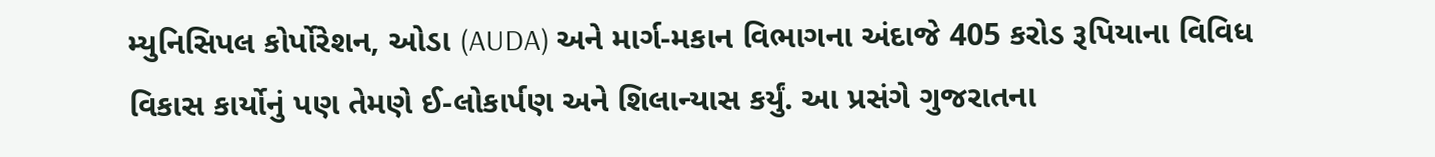મ્યુનિસિપલ કોર્પોરેશન, ઓડા (AUDA) અને માર્ગ-મકાન વિભાગના અંદાજે 405 કરોડ રૂપિયાના વિવિધ વિકાસ કાર્યોનું પણ તેમણે ઈ-લોકાર્પણ અને શિલાન્યાસ કર્યું. આ પ્રસંગે ગુજરાતના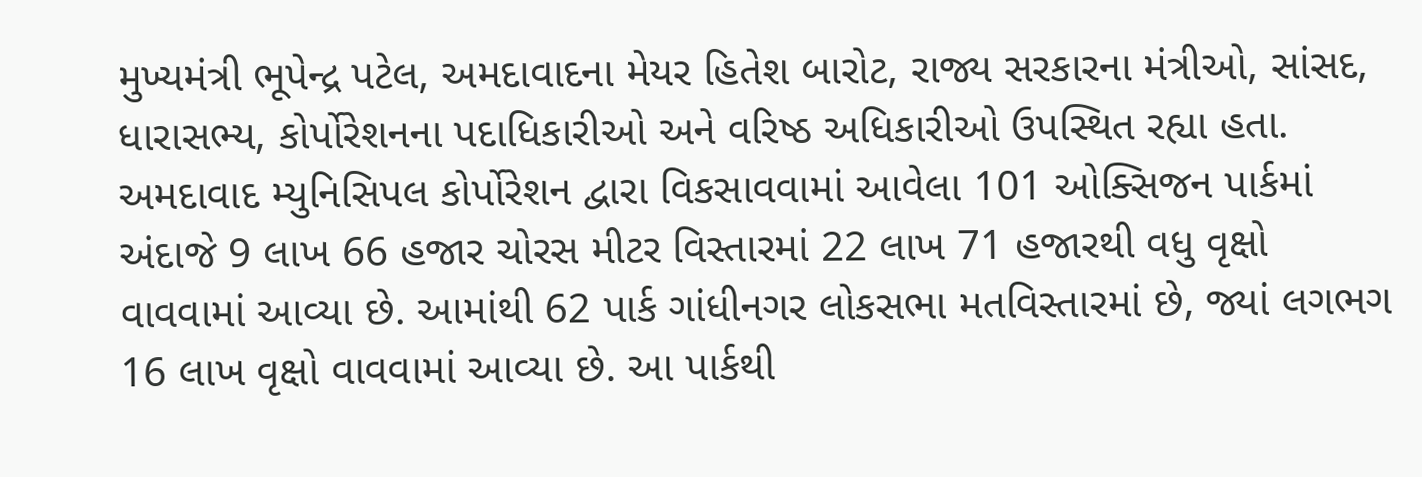મુખ્યમંત્રી ભૂપેન્દ્ર પટેલ, અમદાવાદના મેયર હિતેશ બારોટ, રાજ્ય સરકારના મંત્રીઓ, સાંસદ, ધારાસભ્ય, કોર્પોરેશનના પદાધિકારીઓ અને વરિષ્ઠ અધિકારીઓ ઉપસ્થિત રહ્યા હતા.
અમદાવાદ મ્યુનિસિપલ કોર્પોરેશન દ્વારા વિકસાવવામાં આવેલા 101 ઓક્સિજન પાર્કમાં અંદાજે 9 લાખ 66 હજાર ચોરસ મીટર વિસ્તારમાં 22 લાખ 71 હજારથી વધુ વૃક્ષો વાવવામાં આવ્યા છે. આમાંથી 62 પાર્ક ગાંધીનગર લોકસભા મતવિસ્તારમાં છે, જ્યાં લગભગ 16 લાખ વૃક્ષો વાવવામાં આવ્યા છે. આ પાર્કથી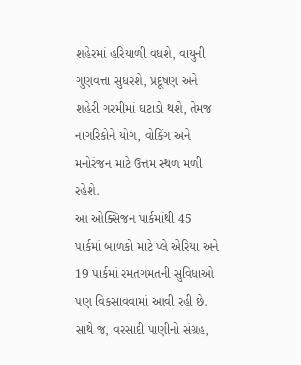શહેરમાં હરિયાળી વધશે, વાયુની ગુણવત્તા સુધરશે, પ્રદૂષણ અને શહેરી ગરમીમાં ઘટાડો થશે, તેમજ નાગરિકોને યોગ, વોકિંગ અને મનોરંજન માટે ઉત્તમ સ્થળ મળી રહેશે.
આ ઓક્સિજન પાર્કમાંથી 45 પાર્કમાં બાળકો માટે પ્લે એરિયા અને 19 પાર્કમાં રમતગમતની સુવિધાઓ પણ વિકસાવવામાં આવી રહી છે. સાથે જ, વરસાદી પાણીનો સંગ્રહ,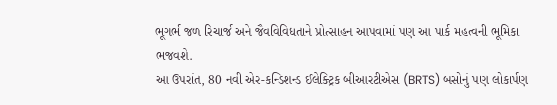ભૂગર્ભ જળ રિચાર્જ અને જૈવવિવિધતાને પ્રોત્સાહન આપવામાં પણ આ પાર્ક મહત્વની ભૂમિકા ભજવશે.
આ ઉપરાંત, 80 નવી એર-કન્ડિશન્ડ ઈલેક્ટ્રિક બીઆરટીએસ (BRTS) બસોનું પણ લોકાર્પણ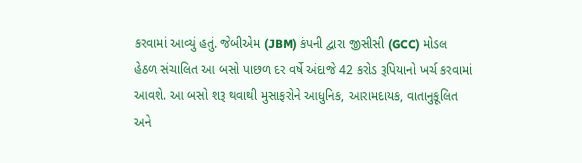કરવામાં આવ્યું હતું. જેબીએમ (JBM) કંપની દ્વારા જીસીસી (GCC) મોડલ હેઠળ સંચાલિત આ બસો પાછળ દર વર્ષે અંદાજે 42 કરોડ રૂપિયાનો ખર્ચ કરવામાં આવશે. આ બસો શરૂ થવાથી મુસાફરોને આધુનિક, આરામદાયક, વાતાનુકૂલિત અને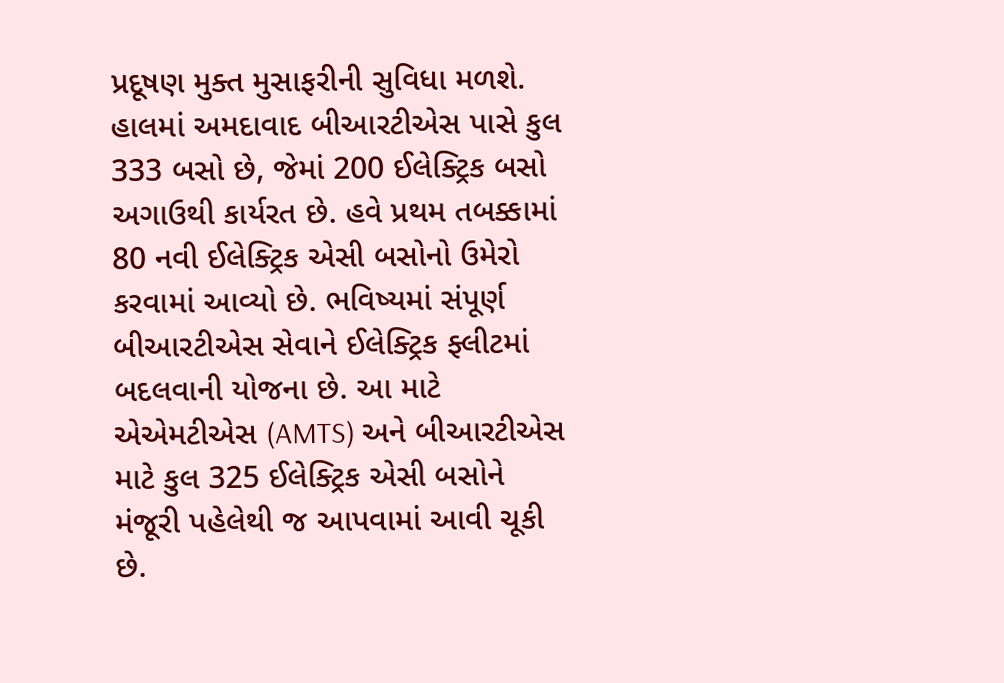પ્રદૂષણ મુક્ત મુસાફરીની સુવિધા મળશે.
હાલમાં અમદાવાદ બીઆરટીએસ પાસે કુલ 333 બસો છે, જેમાં 200 ઈલેક્ટ્રિક બસો અગાઉથી કાર્યરત છે. હવે પ્રથમ તબક્કામાં 80 નવી ઈલેક્ટ્રિક એસી બસોનો ઉમેરો કરવામાં આવ્યો છે. ભવિષ્યમાં સંપૂર્ણ બીઆરટીએસ સેવાને ઈલેક્ટ્રિક ફ્લીટમાં બદલવાની યોજના છે. આ માટે એએમટીએસ (AMTS) અને બીઆરટીએસ માટે કુલ 325 ઈલેક્ટ્રિક એસી બસોને મંજૂરી પહેલેથી જ આપવામાં આવી ચૂકી છે.